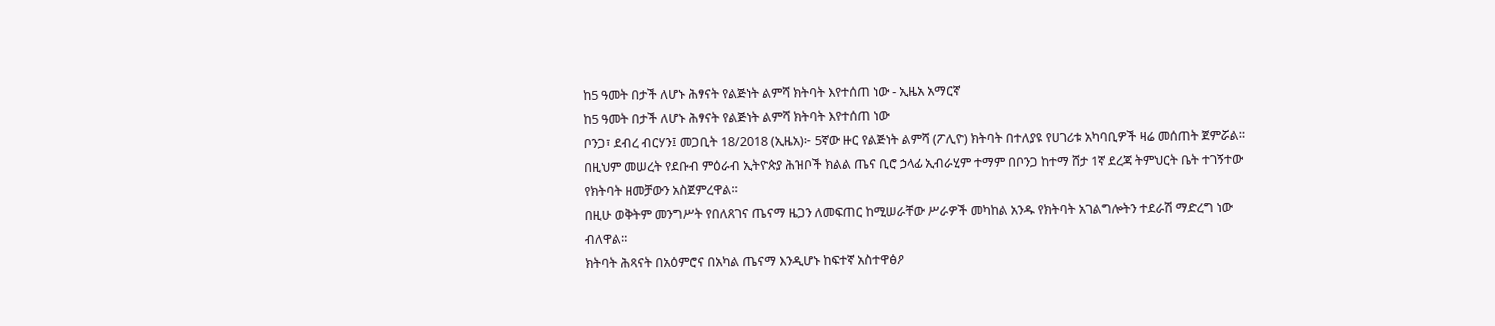ከ5 ዓመት በታች ለሆኑ ሕፃናት የልጅነት ልምሻ ክትባት እየተሰጠ ነው - ኢዜአ አማርኛ
ከ5 ዓመት በታች ለሆኑ ሕፃናት የልጅነት ልምሻ ክትባት እየተሰጠ ነው
ቦንጋ፣ ደብረ ብርሃን፤ መጋቢት 18/2018 (ኢዜአ)፦ 5ኛው ዙር የልጅነት ልምሻ (ፖሊዮ) ክትባት በተለያዩ የሀገሪቱ አካባቢዎች ዛሬ መሰጠት ጀምሯል።
በዚህም መሠረት የደቡብ ምዕራብ ኢትዮጵያ ሕዝቦች ክልል ጤና ቢሮ ኃላፊ ኢብራሂም ተማም በቦንጋ ከተማ ሸታ 1ኛ ደረጃ ትምህርት ቤት ተገኝተው የክትባት ዘመቻውን አስጀምረዋል።
በዚሁ ወቅትም መንግሥት የበለጸገና ጤናማ ዜጋን ለመፍጠር ከሚሠራቸው ሥራዎች መካከል አንዱ የክትባት አገልግሎትን ተደራሽ ማድረግ ነው ብለዋል።
ክትባት ሕጻናት በአዕምሮና በአካል ጤናማ እንዲሆኑ ከፍተኛ አስተዋፅዖ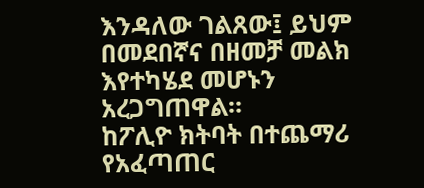እንዳለው ገልጸው፤ ይህም በመደበኛና በዘመቻ መልክ እየተካሄደ መሆኑን አረጋግጠዋል።
ከፖሊዮ ክትባት በተጨማሪ የአፈጣጠር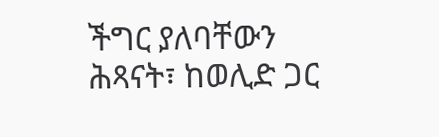ችግር ያለባቸውን ሕጻናት፣ ከወሊድ ጋር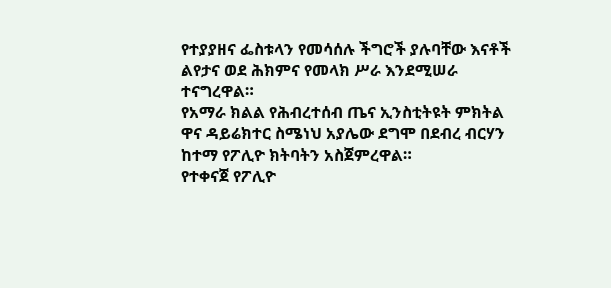የተያያዘና ፌስቱላን የመሳሰሉ ችግሮች ያሉባቸው እናቶች ልየታና ወደ ሕክምና የመላክ ሥራ እንደሚሠራ ተናግረዋል።
የአማራ ክልል የሕብረተሰብ ጤና ኢንስቲትዩት ምክትል ዋና ዳይሬክተር ስሜነህ አያሌው ደግሞ በደብረ ብርሃን ከተማ የፖሊዮ ክትባትን አስጀምረዋል።
የተቀናጀ የፖሊዮ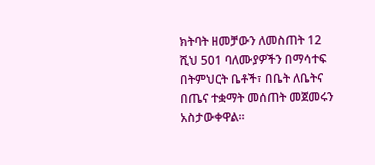ክትባት ዘመቻውን ለመስጠት 12 ሺህ 501 ባለሙያዎችን በማሳተፍ በትምህርት ቤቶች፣ በቤት ለቤትና በጤና ተቋማት መሰጠት መጀመሩን አስታውቀዋል።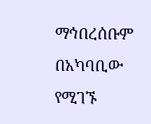ማኅበረሰቡም በአካባቢው የሚገኙ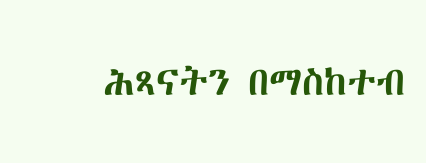ሕጻናትን በማስከተብ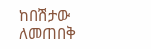ከበሽታው ለመጠበቅ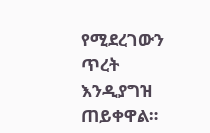የሚደረገውን ጥረት እንዲያግዝ ጠይቀዋል።